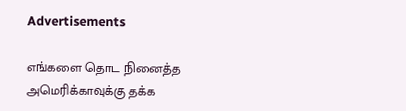Advertisements

எங்களை தொட நினைத்த அமெரிக்காவுக்கு தக்க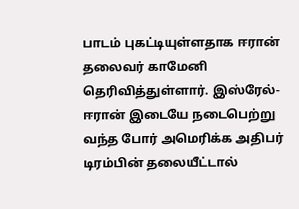பாடம் புகட்டியுள்ளதாக ஈரான் தலைவர் காமேனி தெரிவித்துள்ளார். இஸ்ரேல்-ஈரான் இடையே நடைபெற்று வந்த போர் அமெரிக்க அதிபர் டிரம்பின் தலையீட்டால்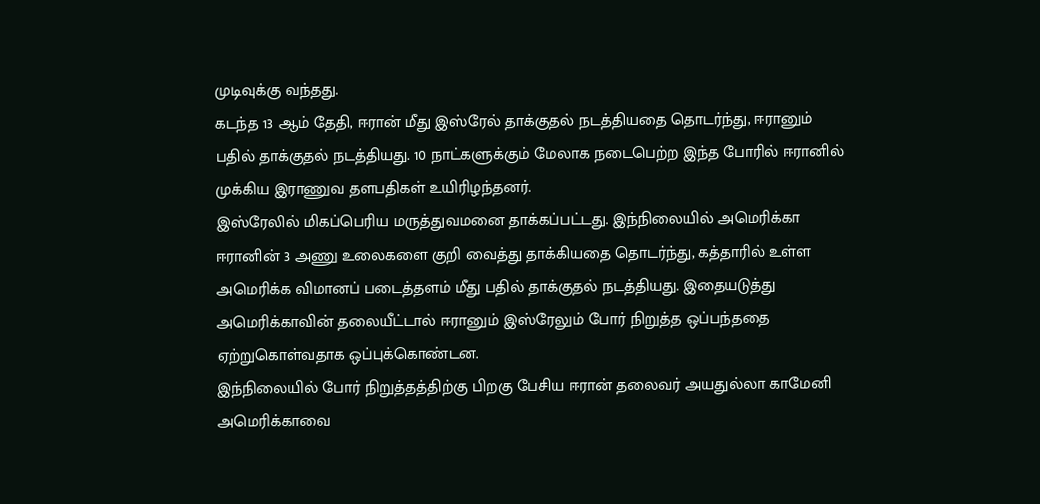முடிவுக்கு வந்தது.
கடந்த 13 ஆம் தேதி, ஈரான் மீது இஸ்ரேல் தாக்குதல் நடத்தியதை தொடர்ந்து, ஈரானும் பதில் தாக்குதல் நடத்தியது. 10 நாட்களுக்கும் மேலாக நடைபெற்ற இந்த போரில் ஈரானில் முக்கிய இராணுவ தளபதிகள் உயிரிழந்தனர்.
இஸ்ரேலில் மிகப்பெரிய மருத்துவமனை தாக்கப்பட்டது. இந்நிலையில் அமெரிக்கா ஈரானின் 3 அணு உலைகளை குறி வைத்து தாக்கியதை தொடர்ந்து, கத்தாரில் உள்ள அமெரிக்க விமானப் படைத்தளம் மீது பதில் தாக்குதல் நடத்தியது. இதையடுத்து அமெரிக்காவின் தலையீட்டால் ஈரானும் இஸ்ரேலும் போர் நிறுத்த ஒப்பந்ததை ஏற்றுகொள்வதாக ஒப்புக்கொண்டன.
இந்நிலையில் போர் நிறுத்தத்திற்கு பிறகு பேசிய ஈரான் தலைவர் அயதுல்லா காமேனி அமெரிக்காவை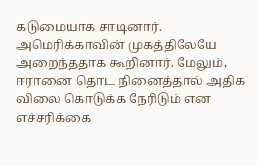கடுமையாக சாடினார். அமெரிக்காவின் முகத்திலேயே அறைந்ததாக கூறினார். மேலும், ஈரானை தொட நினைத்தால் அதிக விலை கொடுக்க நேரிடும் என எச்சரிக்கை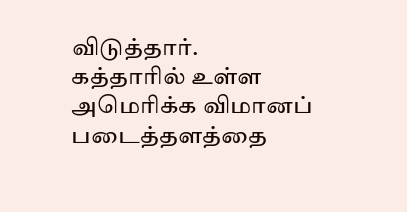விடுத்தார்.
கத்தாரில் உள்ள அமெரிக்க விமானப் படைத்தளத்தை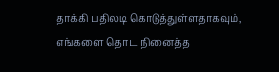தாக்கி பதிலடி கொடுத்துள்ளதாகவும், எங்களை தொட நினைத்த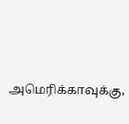அமெரிக்காவுக்கு,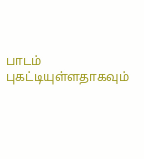பாடம் புகட்டியுள்ளதாகவும்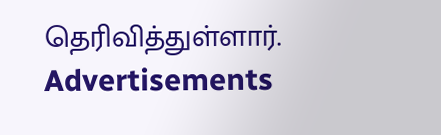தெரிவித்துள்ளார்.
Advertisements